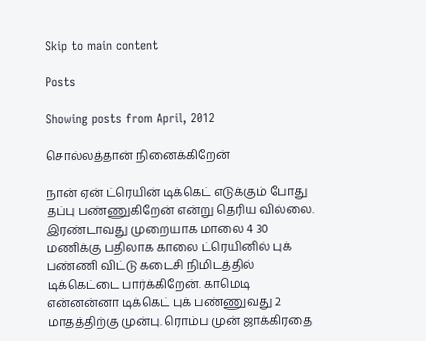Skip to main content

Posts

Showing posts from April, 2012

சொல்லத்தான் நினைக்கிறேன்

நான் ஏன் ட்ரெயின் டிக்கெட் எடுக்கும் போது தப்பு பண்ணுகிறேன் என்று தெரிய வில்லை. இரண்டாவது முறையாக மாலை 4 30 மணிக்கு பதிலாக காலை ட்ரெயினில் புக் பண்ணி விட்டு கடைசி நிமிடத்தில் டிக்கெட்டை பார்க்கிறேன். காமெடி என்னன்னா டிக்கெட் புக் பண்ணுவது 2 மாதத்திற்கு முன்பு. ரொம்ப முன் ஜாக்கிரதை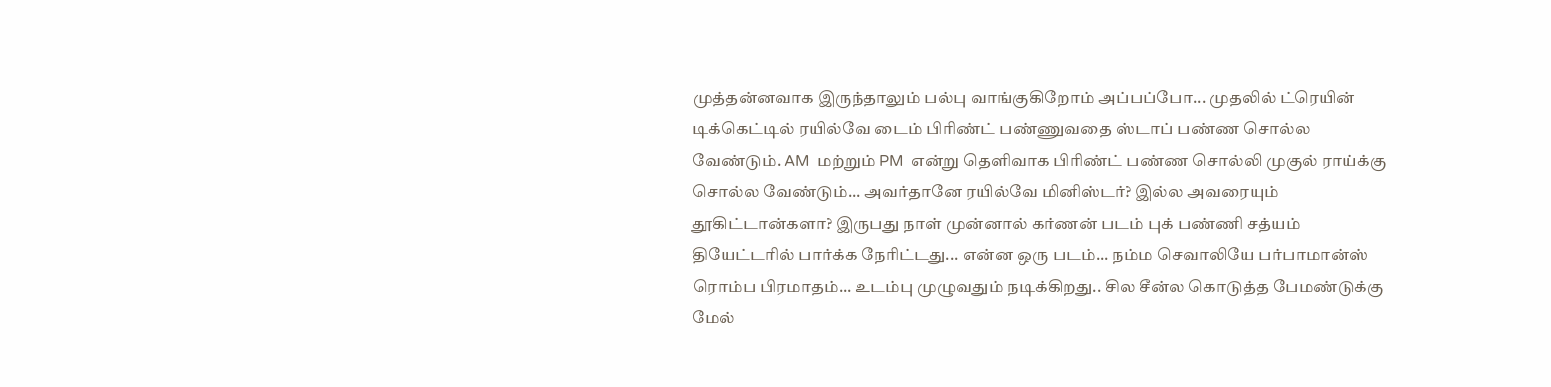முத்தன்னவாக இருந்தாலும் பல்பு வாங்குகிறோம் அப்பப்போ... முதலில் ட்ரெயின் டிக்கெட்டில் ரயில்வே டைம் பிரிண்ட் பண்ணுவதை ஸ்டாப் பண்ண சொல்ல வேண்டும். AM  மற்றும் PM  என்று தெளிவாக பிரிண்ட் பண்ண சொல்லி முகுல் ராய்க்கு சொல்ல வேண்டும்... அவர்தானே ரயில்வே மினிஸ்டர்? இல்ல அவரையும் தூகிட்டான்களா? இருபது நாள் முன்னால் கர்ணன் படம் புக் பண்ணி சத்யம் தியேட்டரில் பார்க்க நேரிட்டது... என்ன ஒரு படம்... நம்ம செவாலியே பர்பாமான்ஸ் ரொம்ப பிரமாதம்... உடம்பு முழுவதும் நடிக்கிறது.. சில சீன்ல கொடுத்த பேமண்டுக்கு மேல்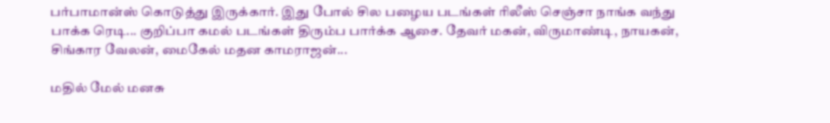பர்பாமான்ஸ் கொடுத்து இருக்கார். இது போல் சில பழைய படங்கள் ரிலீஸ் செஞ்சா நாங்க வந்து பாக்க ரெடி... குறிப்பா கமல் படங்கள் திரும்ப பார்க்க ஆசை. தேவர் மகன், விருமாண்டி, நாயகன், சிங்கார வேலன், மைகேல் மதன காமராஜன்...

மதில் மேல் மனசு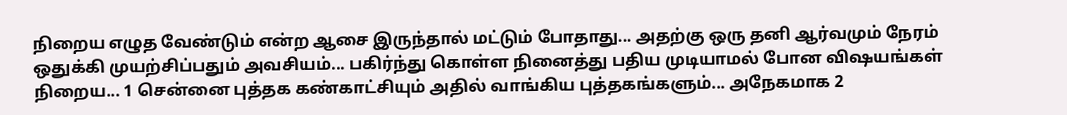நிறைய எழுத வேண்டும் என்ற ஆசை இருந்தால் மட்டும் போதாது... அதற்கு ஒரு தனி ஆர்வமும் நேரம் ஒதுக்கி முயற்சிப்பதும் அவசியம்... பகிர்ந்து கொள்ள நினைத்து பதிய முடியாமல் போன விஷயங்கள் நிறைய... 1 சென்னை புத்தக கண்காட்சியும் அதில் வாங்கிய புத்தகங்களும்... அநேகமாக 2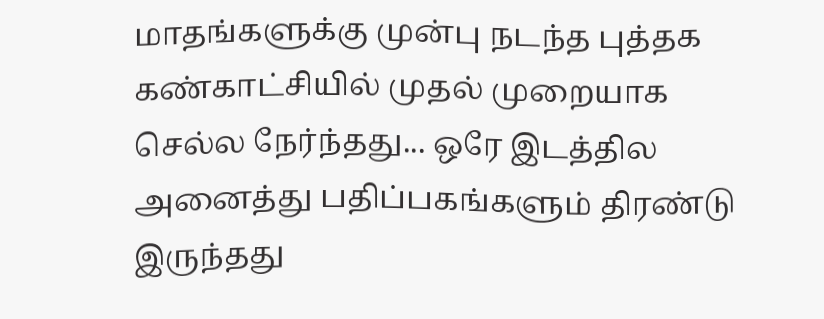மாதங்களுக்கு முன்பு நடந்த புத்தக கண்காட்சியில் முதல் முறையாக செல்ல நேர்ந்தது... ஒரே இடத்தில அனைத்து பதிப்பகங்களும் திரண்டு இருந்தது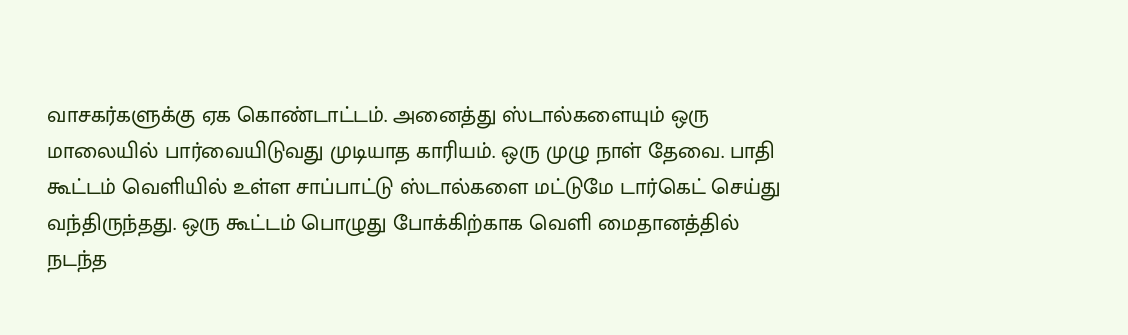வாசகர்களுக்கு ஏக கொண்டாட்டம். அனைத்து ஸ்டால்களையும் ஒரு மாலையில் பார்வையிடுவது முடியாத காரியம். ஒரு முழு நாள் தேவை. பாதி கூட்டம் வெளியில் உள்ள சாப்பாட்டு ஸ்டால்களை மட்டுமே டார்கெட் செய்து வந்திருந்தது. ஒரு கூட்டம் பொழுது போக்கிற்காக வெளி மைதானத்தில் நடந்த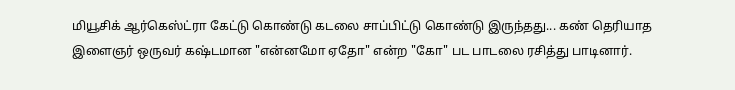மியூசிக் ஆர்கெஸ்ட்ரா கேட்டு கொண்டு கடலை சாப்பிட்டு கொண்டு இருந்தது... கண் தெரியாத இளைஞர் ஒருவர் கஷ்டமான "என்னமோ ஏதோ" என்ற "கோ" பட பாடலை ரசித்து பாடினார்.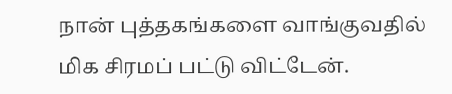நான் புத்தகங்களை வாங்குவதில் மிக சிரமப் பட்டு விட்டேன்.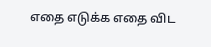எதை எடுக்க எதை விட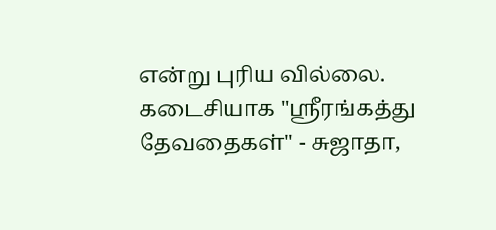என்று புரிய வில்லை. கடைசியாக "ஸ்ரீரங்கத்து தேவதைகள்" - சுஜாதா,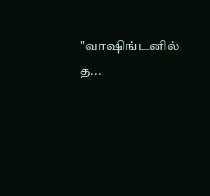"வாஷிங்டனில் த...